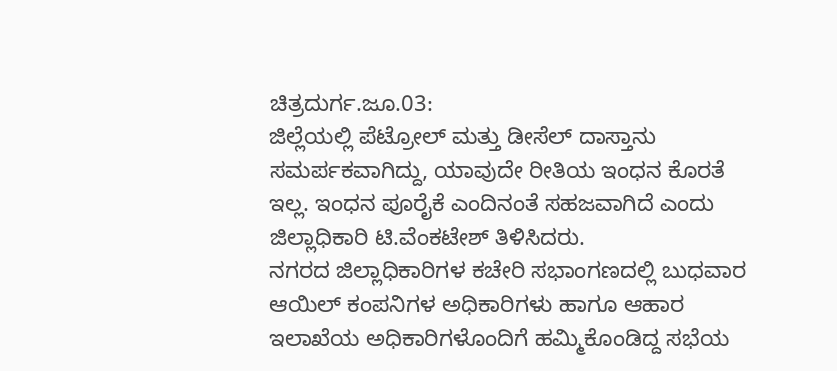ಚಿತ್ರದುರ್ಗ.ಜೂ.03:
ಜಿಲ್ಲೆಯಲ್ಲಿ ಪೆಟ್ರೋಲ್ ಮತ್ತು ಡೀಸೆಲ್ ದಾಸ್ತಾನು ಸಮರ್ಪಕವಾಗಿದ್ದು, ಯಾವುದೇ ರೀತಿಯ ಇಂಧನ ಕೊರತೆ ಇಲ್ಲ. ಇಂಧನ ಪೂರೈಕೆ ಎಂದಿನಂತೆ ಸಹಜವಾಗಿದೆ ಎಂದು ಜಿಲ್ಲಾಧಿಕಾರಿ ಟಿ.ವೆಂಕಟೇಶ್ ತಿಳಿಸಿದರು.
ನಗರದ ಜಿಲ್ಲಾಧಿಕಾರಿಗಳ ಕಚೇರಿ ಸಭಾಂಗಣದಲ್ಲಿ ಬುಧವಾರ ಆಯಿಲ್ ಕಂಪನಿಗಳ ಅಧಿಕಾರಿಗಳು ಹಾಗೂ ಆಹಾರ ಇಲಾಖೆಯ ಅಧಿಕಾರಿಗಳೊಂದಿಗೆ ಹಮ್ಮಿಕೊಂಡಿದ್ದ ಸಭೆಯ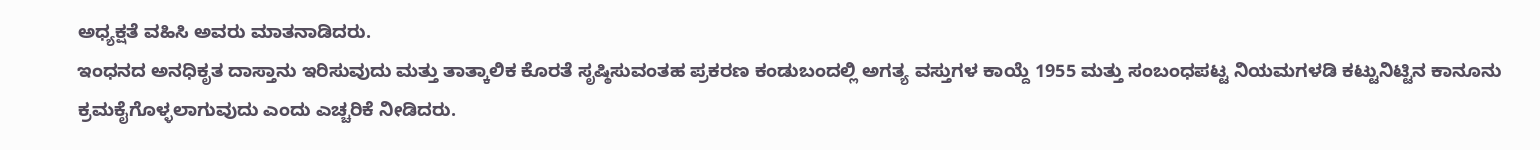ಅಧ್ಯಕ್ಷತೆ ವಹಿಸಿ ಅವರು ಮಾತನಾಡಿದರು.
ಇಂಧನದ ಅನಧಿಕೃತ ದಾಸ್ತಾನು ಇರಿಸುವುದು ಮತ್ತು ತಾತ್ಕಾಲಿಕ ಕೊರತೆ ಸೃಷ್ಠಿಸುವಂತಹ ಪ್ರಕರಣ ಕಂಡುಬಂದಲ್ಲಿ ಅಗತ್ಯ ವಸ್ತುಗಳ ಕಾಯ್ದೆ 1955 ಮತ್ತು ಸಂಬಂಧಪಟ್ಟ ನಿಯಮಗಳಡಿ ಕಟ್ಟುನಿಟ್ಟಿನ ಕಾನೂನು ಕ್ರಮಕೈಗೊಳ್ಳಲಾಗುವುದು ಎಂದು ಎಚ್ಚರಿಕೆ ನೀಡಿದರು.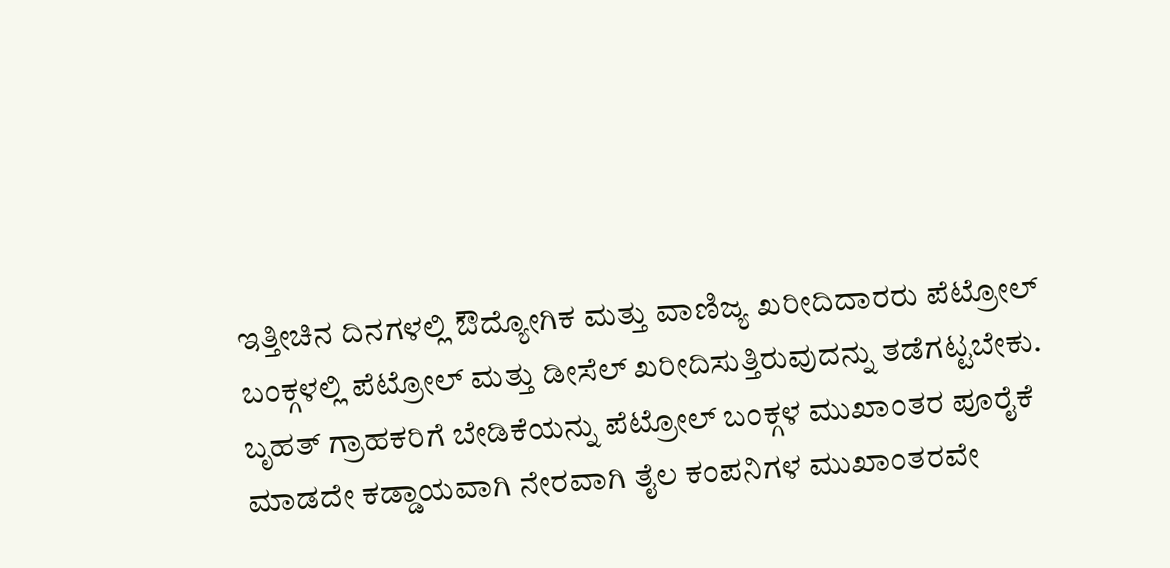ಇತ್ತೀಚಿನ ದಿನಗಳಲ್ಲಿ ಔದ್ಯೋಗಿಕ ಮತ್ತು ವಾಣಿಜ್ಯ ಖರೀದಿದಾರರು ಪೆಟ್ರೋಲ್ ಬಂಕ್ಗಳಲ್ಲಿ ಪೆಟ್ರೋಲ್ ಮತ್ತು ಡೀಸೆಲ್ ಖರೀದಿಸುತ್ತಿರುವುದನ್ನು ತಡೆಗಟ್ಟಬೇಕು. ಬೃಹತ್ ಗ್ರಾಹಕರಿಗೆ ಬೇಡಿಕೆಯನ್ನು ಪೆಟ್ರೋಲ್ ಬಂಕ್ಗಳ ಮುಖಾಂತರ ಪೂರೈಕೆ ಮಾಡದೇ ಕಡ್ಡಾಯವಾಗಿ ನೇರವಾಗಿ ತೈಲ ಕಂಪನಿಗಳ ಮುಖಾಂತರವೇ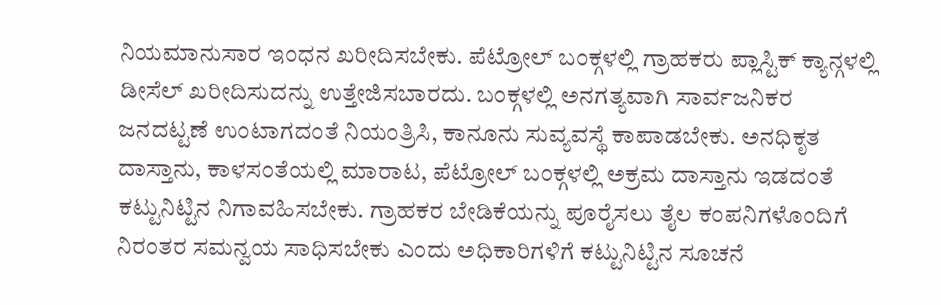ನಿಯಮಾನುಸಾರ ಇಂಧನ ಖರೀದಿಸಬೇಕು. ಪೆಟ್ರೋಲ್ ಬಂಕ್ಗಳಲ್ಲಿ ಗ್ರಾಹಕರು ಪ್ಲಾಸ್ಟಿಕ್ ಕ್ಯಾನ್ಗಳಲ್ಲಿ ಡೀಸೆಲ್ ಖರೀದಿಸುದನ್ನು ಉತ್ತೇಜಿಸಬಾರದು. ಬಂಕ್ಗಳಲ್ಲಿ ಅನಗತ್ಯವಾಗಿ ಸಾರ್ವಜನಿಕರ ಜನದಟ್ಟಣೆ ಉಂಟಾಗದಂತೆ ನಿಯಂತ್ರಿಸಿ, ಕಾನೂನು ಸುವ್ಯವಸ್ಥೆ ಕಾಪಾಡಬೇಕು. ಅನಧಿಕೃತ ದಾಸ್ತಾನು, ಕಾಳಸಂತೆಯಲ್ಲಿ ಮಾರಾಟ, ಪೆಟ್ರೋಲ್ ಬಂಕ್ಗಳಲ್ಲಿ ಅಕ್ರಮ ದಾಸ್ತಾನು ಇಡದಂತೆ ಕಟ್ಟುನಿಟ್ಟಿನ ನಿಗಾವಹಿಸಬೇಕು. ಗ್ರಾಹಕರ ಬೇಡಿಕೆಯನ್ನು ಪೂರೈಸಲು ತೈಲ ಕಂಪನಿಗಳೊಂದಿಗೆ ನಿರಂತರ ಸಮನ್ವಯ ಸಾಧಿಸಬೇಕು ಎಂದು ಅಧಿಕಾರಿಗಳಿಗೆ ಕಟ್ಟುನಿಟ್ಟಿನ ಸೂಚನೆ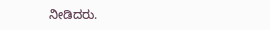ನೀಡಿದರು.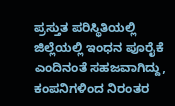ಪ್ರಸ್ತುತ ಪರಿಸ್ಥಿತಿಯಲ್ಲಿ ಜಿಲ್ಲೆಯಲ್ಲಿ ಇಂಧನ ಪೂರೈಕೆ ಎಂದಿನಂತೆ ಸಹಜವಾಗಿದ್ದು, ಕಂಪನಿಗಳಿಂದ ನಿರಂತರ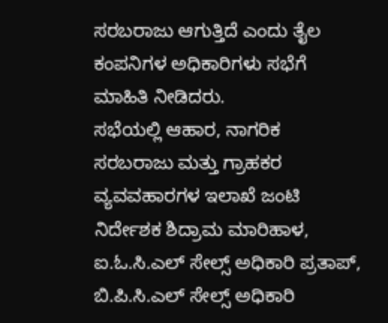ಸರಬರಾಜು ಆಗುತ್ತಿದೆ ಎಂದು ತೈಲ ಕಂಪನಿಗಳ ಅಧಿಕಾರಿಗಳು ಸಭೆಗೆ ಮಾಹಿತಿ ನೀಡಿದರು.
ಸಭೆಯಲ್ಲಿ ಆಹಾರ, ನಾಗರಿಕ ಸರಬರಾಜು ಮತ್ತು ಗ್ರಾಹಕರ ವ್ಯವವಹಾರಗಳ ಇಲಾಖೆ ಜಂಟಿ ನಿರ್ದೇಶಕ ಶಿದ್ರಾಮ ಮಾರಿಹಾಳ, ಐ.ಓ.ಸಿ.ಎಲ್ ಸೇಲ್ಸ್ ಅಧಿಕಾರಿ ಪ್ರತಾಪ್, ಬಿ.ಪಿ.ಸಿ.ಎಲ್ ಸೇಲ್ಸ್ ಅಧಿಕಾರಿ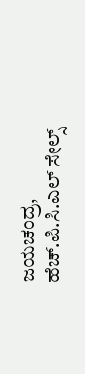ಜಯಚಂದ್ರ, ಹೆಚ್.ಪಿ.ಸಿ.ಎಲ್ ಸೇಲ್ಸ್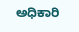ಅಧಿಕಾರಿ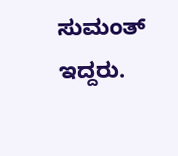ಸುಮಂತ್ ಇದ್ದರು.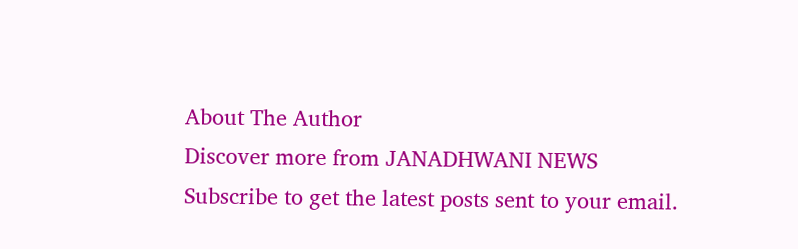About The Author
Discover more from JANADHWANI NEWS
Subscribe to get the latest posts sent to your email.